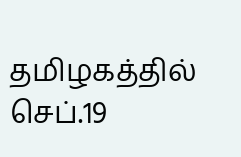தமிழகத்தில் செப்.19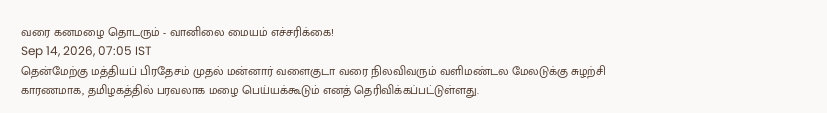வரை கனமழை தொடரும் - வானிலை மையம் எச்சரிக்கை!
Sep 14, 2026, 07:05 IST
தென்மேற்கு மத்தியப் பிரதேசம் முதல் மன்னார் வளைகுடா வரை நிலவிவரும் வளிமண்டல மேலடுக்கு சுழற்சி காரணமாக, தமிழகத்தில் பரவலாக மழை பெய்யக்கூடும் எனத் தெரிவிக்கப்பட்டுள்ளது.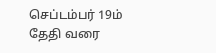செப்டம்பர் 19ம் தேதி வரை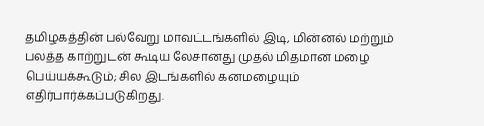தமிழகத்தின் பல்வேறு மாவட்டங்களில் இடி, மின்னல் மற்றும் பலத்த காற்றுடன் கூடிய லேசானது முதல் மிதமான மழை பெய்யக்கூடும்; சில இடங்களில் கனமழையும் எதிர்பார்க்கப்படுகிறது.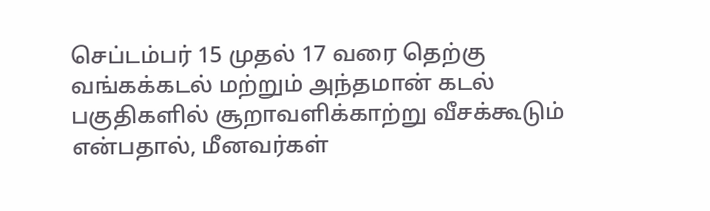செப்டம்பர் 15 முதல் 17 வரை தெற்கு வங்கக்கடல் மற்றும் அந்தமான் கடல் பகுதிகளில் சூறாவளிக்காற்று வீசக்கூடும் என்பதால், மீனவர்கள்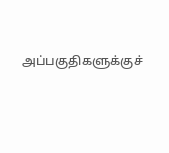அப்பகுதிகளுக்குச்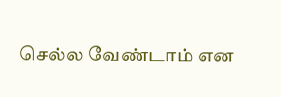செல்ல வேண்டாம் என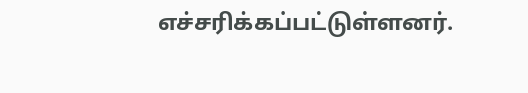எச்சரிக்கப்பட்டுள்ளனர்.